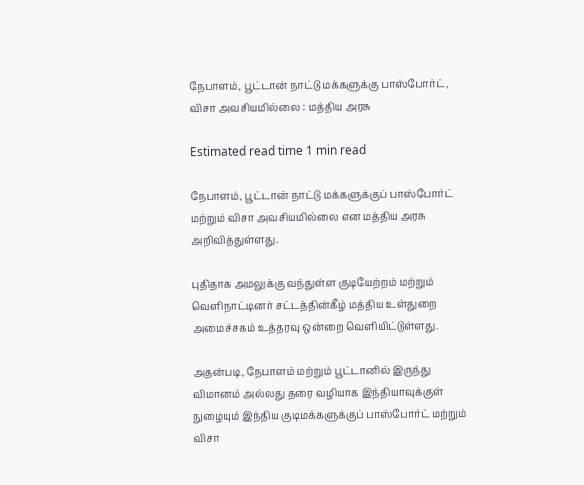நேபாளம், பூட்டான் நாட்டு மக்களுக்கு பாஸ்போர்ட், விசா அவசியமில்லை : மத்திய அரசு

Estimated read time 1 min read

நேபாளம், பூட்டான் நாட்டு மக்களுக்குப் பாஸ்போர்ட் மற்றும் விசா அவசியமில்லை என மத்திய அரசு அறிவித்துள்ளது.

புதிதாக அமலுக்கு வந்துள்ள குடியேற்றம் மற்றும் வெளிநாட்டினர் சட்டத்தின்கீழ் மத்திய உள்துறை அமைச்சகம் உத்தரவு ஒன்றை வெளியிட்டுள்ளது.

அதன்படி, நேபாளம் மற்றும் பூட்டானில் இருந்து விமானம் அல்லது தரை வழியாக இந்தியாவுக்குள் நுழையும் இந்திய குடிமக்களுக்குப் பாஸ்போர்ட் மற்றும் விசா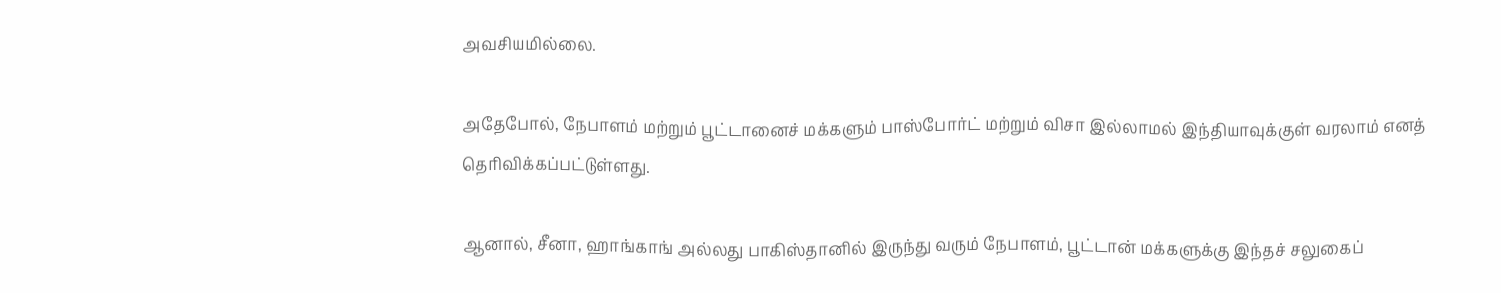அவசியமில்லை.

அதேபோல், நேபாளம் மற்றும் பூட்டானைச் மக்களும் பாஸ்போர்ட் மற்றும் விசா இல்லாமல் இந்தியாவுக்குள் வரலாம் எனத் தெரிவிக்கப்பட்டுள்ளது.

ஆனால், சீனா, ஹாங்காங் அல்லது பாகிஸ்தானில் இருந்து வரும் நேபாளம், பூட்டான் மக்களுக்கு இந்தச் சலுகைப்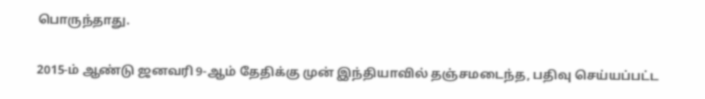பொருந்தாது.

2015-ம் ஆண்டு ஜனவரி 9-ஆம் தேதிக்கு முன் இந்தியாவில் தஞ்சமடைந்த, பதிவு செய்யப்பட்ட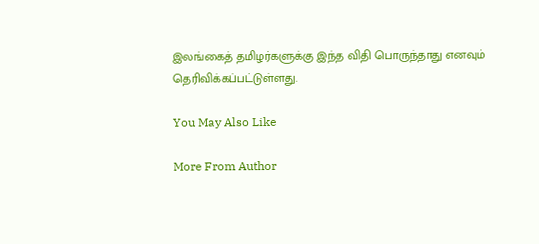இலங்கைத் தமிழர்களுக்கு இந்த விதி பொருந்தாது எனவும் தெரிவிக்கப்பட்டுள்ளது.

You May Also Like

More From Author